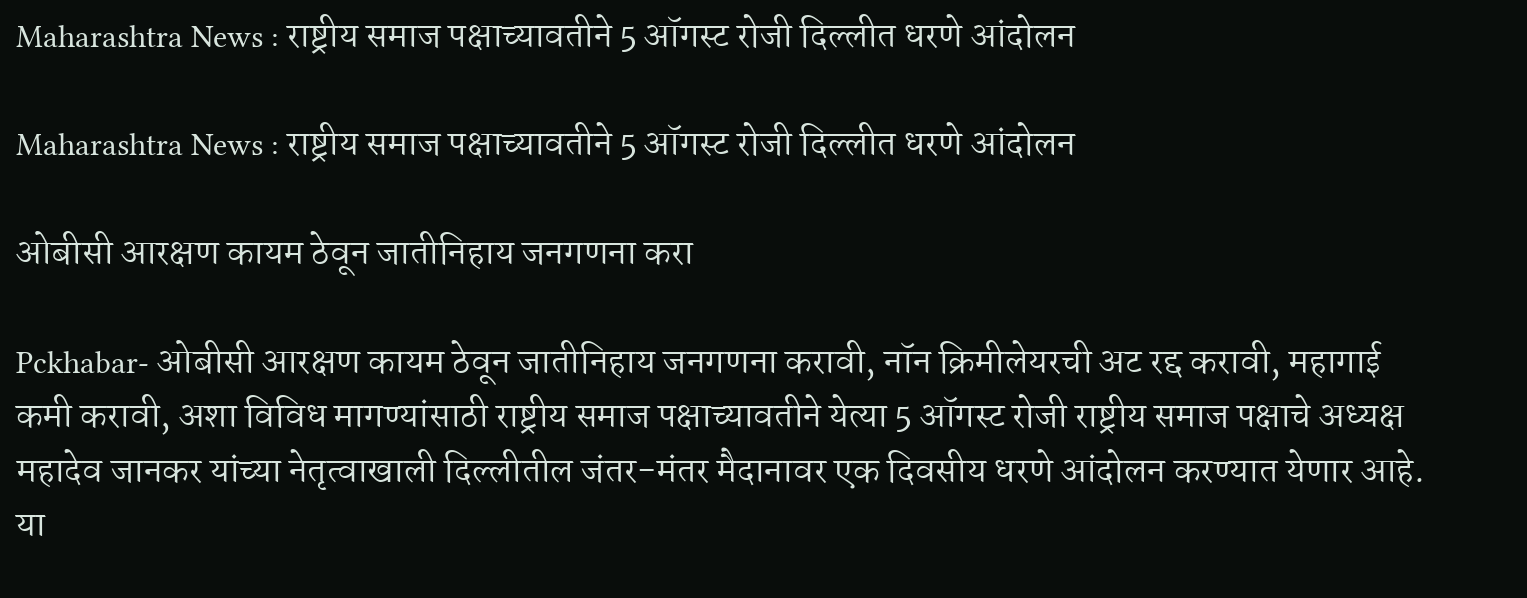Maharashtra News : राष्ट्रीय समाज पक्षाच्यावतीने 5 ऑगस्ट रोजी दिल्लीत धरणे आंदोलन

Maharashtra News : राष्ट्रीय समाज पक्षाच्यावतीने 5 ऑगस्ट रोजी दिल्लीत धरणे आंदोलन

ओबीसी आरक्षण कायम ठेवून जातीनिहाय जनगणना करा

Pckhabar- ओबीसी आरक्षण कायम ठेवून जातीनिहाय जनगणना करावी, नॉन क्रिमीलेयरची अट रद्द करावी, महागाई कमी करावी, अशा विविध मागण्यांसाठी राष्ट्रीय समाज पक्षाच्यावतीने येत्या 5 ऑगस्ट रोजी राष्ट्रीय समाज पक्षाचे अध्यक्ष महादेव जानकर यांच्या नेतृत्वाखाली दिल्लीतील जंतर-मंतर मैदानावर एक दिवसीय धरणे आंदोलन करण्यात येणार आहे. या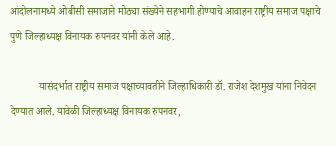आंदोलनामध्ये ओबीसी समाजाने मोठ्या संख्येने सहभागी होण्याचे आवाहन राष्ट्रीय समाज पक्षाचे पुणे जिल्हाध्यक्ष विनायक रुपनवर यांनी केले आहे.

           यासंदर्भात राष्ट्रीय समाज पक्षाच्यावतीने जिल्हाधिकारी डॉ. राजेश देशमुख यांना निवेदन देण्यात आले. यावेळी जिल्हाध्यक्ष विनायक रुपनवर,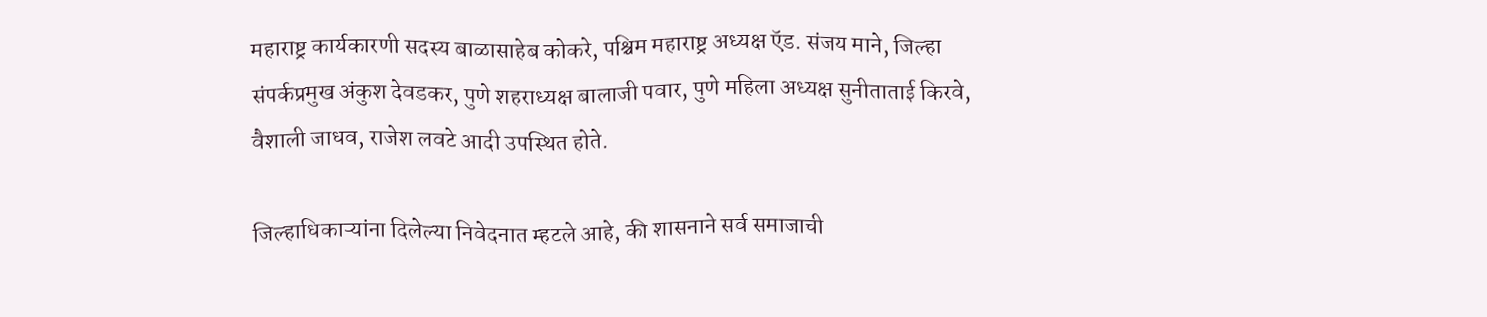महाराष्ट्र कार्यकारणी सदस्य बाळासाहेब कोकरे, पश्चिम महाराष्ट्र अध्यक्ष ऍड. संजय माने, जिल्हा संपर्कप्रमुख अंकुश देवडकर, पुणे शहराध्यक्ष बालाजी पवार, पुणे महिला अध्यक्ष सुनीताताई किरवे, वैशाली जाधव, राजेश लवटे आदी उपस्थित होते.

जिल्हाधिकाऱ्यांना दिलेल्या निवेदनात म्हटले आहे, की शासनाने सर्व समाजाची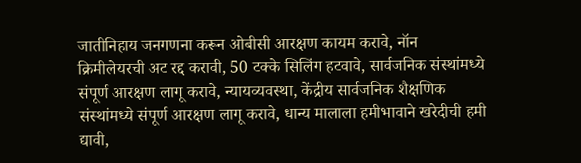जातीनिहाय जनगणना करून ओबीसी आरक्षण कायम करावे, नॉन क्रिमीलेयरची अट रद्द करावी, 50 टक्के सिलिंग हटवावे, सार्वजनिक संस्थांमध्ये संपूर्ण आरक्षण लागू करावे, न्यायव्यवस्था, केंद्रीय सार्वजनिक शैक्षणिक संस्थांमध्ये संपूर्ण आरक्षण लागू करावे, धान्य मालाला हमीभावाने खरेदीची हमी द्यावी,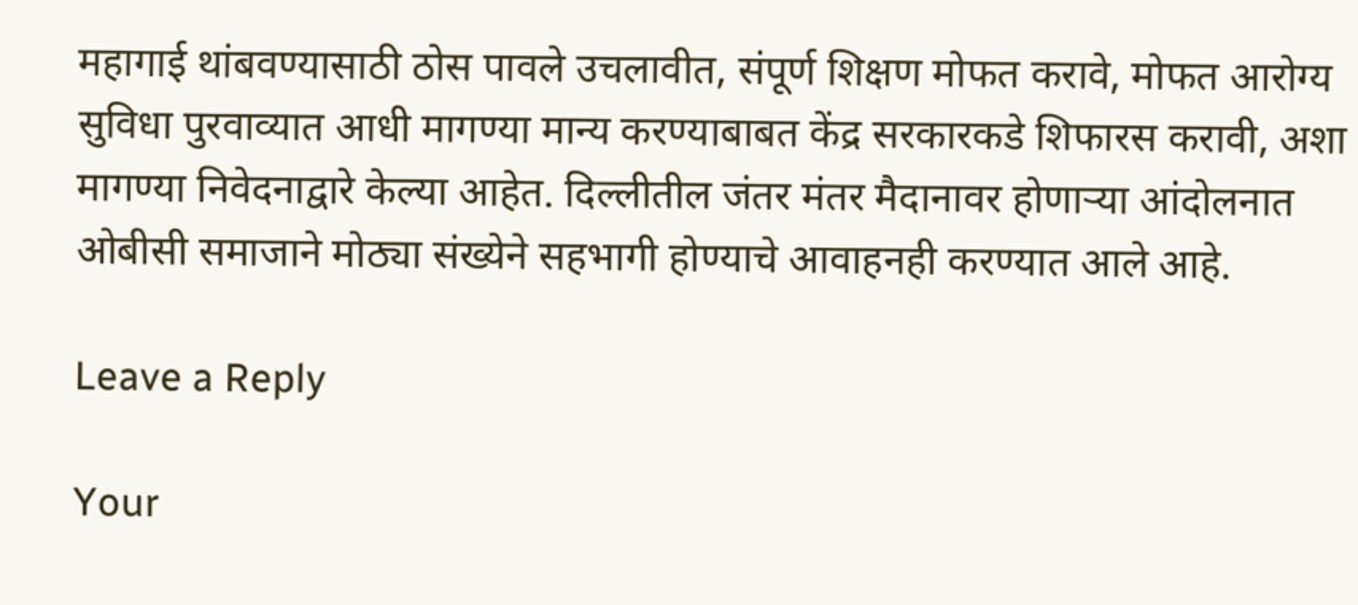महागाई थांबवण्यासाठी ठोस पावले उचलावीत, संपूर्ण शिक्षण मोफत करावे, मोफत आरोग्य सुविधा पुरवाव्यात आधी मागण्या मान्य करण्याबाबत केंद्र सरकारकडे शिफारस करावी, अशा मागण्या निवेदनाद्वारे केल्या आहेत. दिल्लीतील जंतर मंतर मैदानावर होणाऱ्या आंदोलनात ओबीसी समाजाने मोठ्या संख्येने सहभागी होण्याचे आवाहनही करण्यात आले आहे.

Leave a Reply

Your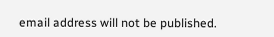email address will not be published.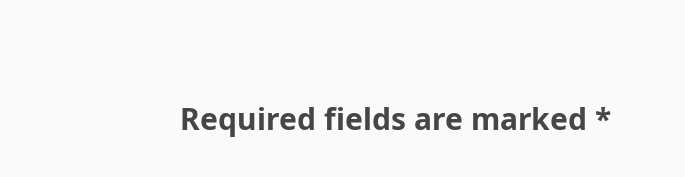Required fields are marked *